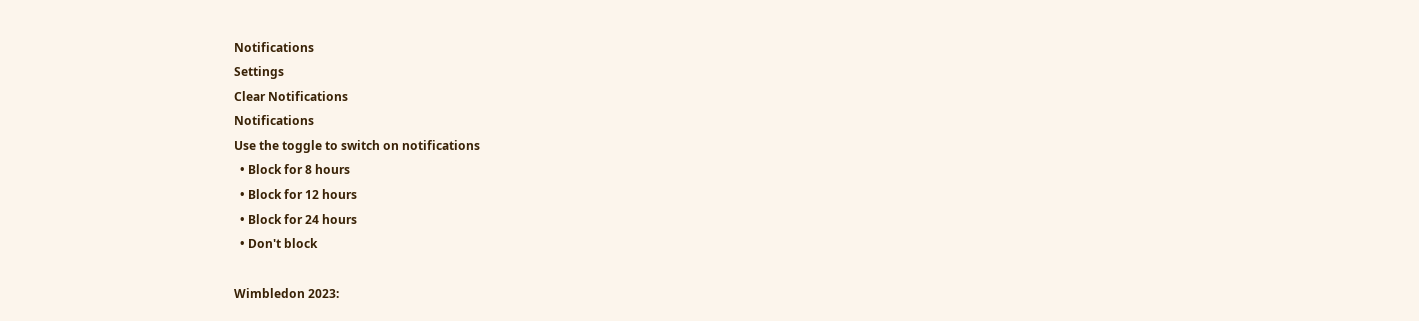Notifications
Settings
Clear Notifications
Notifications
Use the toggle to switch on notifications
  • Block for 8 hours
  • Block for 12 hours
  • Block for 24 hours
  • Don't block

Wimbledon 2023: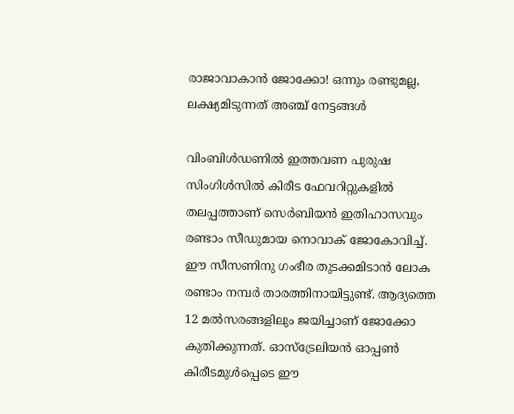രാജാവാകാന്‍ ജോക്കോ! ഒന്നും രണ്ടുമല്ല, ലക്ഷ്യമിടുന്നത് അഞ്ച് നേട്ടങ്ങള്‍

വിംബിള്‍ഡണില്‍ ഇത്തവണ പുരുഷ സിംഗിള്‍സില്‍ കിരീട ഫേവറിറ്റുകളില്‍ തലപ്പത്താണ് സെര്‍ബിയന്‍ ഇതിഹാസവും രണ്ടാം സീഡുമായ നൊവാക് ജോകോവിച്ച്. ഈ സീസണിനു ഗംഭീര തുടക്കമിടാന്‍ ലോക രണ്ടാം നമ്പര്‍ താരത്തിനായിട്ടുണ്ട്. ആദ്യത്തെ 12 മല്‍സരങ്ങളിലും ജയിച്ചാണ് ജോക്കോ കുതിക്കുന്നത്. ഓസ്‌ട്രേലിയന്‍ ഓപ്പണ്‍ കിരീടമുള്‍പ്പെടെ ഈ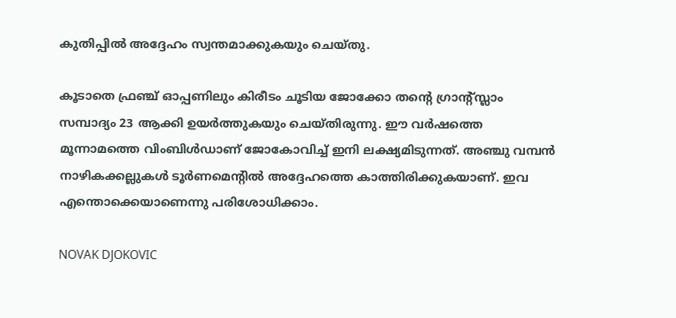കുതിപ്പില്‍ അദ്ദേഹം സ്വന്തമാക്കുകയും ചെയ്തു.

കൂടാതെ ഫ്രഞ്ച് ഓപ്പണിലും കിരീടം ചൂടിയ ജോക്കോ തന്റെ ഗ്രാന്റ്സ്ലാം സമ്പാദ്യം 23 ആക്കി ഉയര്‍ത്തുകയും ചെയ്തിരുന്നു. ഈ വര്‍ഷത്തെ മൂന്നാമത്തെ വിംബിള്‍ഡാണ് ജോകോവിച്ച് ഇനി ലക്ഷ്യമിടുന്നത്. അഞ്ചു വമ്പന്‍ നാഴികക്കല്ലുകള്‍ ടൂര്‍ണമെന്റില്‍ അദ്ദേഹത്തെ കാത്തിരിക്കുകയാണ്. ഇവ എന്തൊക്കെയാണെന്നു പരിശോധിക്കാം.

NOVAK DJOKOVIC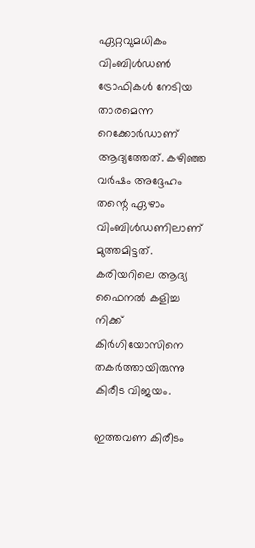ഏറ്റവുമധികം വിംബിള്‍ഡണ്‍ ട്രോഫികള്‍ നേടിയ താരമെന്ന റെക്കോര്‍ഡാണ് ആദ്യത്തേത്. കഴിഞ്ഞ വര്‍ഷം അദ്ദേഹം തന്റെ ഏഴാം വിംബിള്‍ഡണിലാണ് മുത്തമിട്ടത്. കരിയറിലെ ആദ്യ ഫൈനല്‍ കളിച്ച നിക്ക് കിര്‍ഗിയോസിനെ തകര്‍ത്തായിരുന്നു കിരീട വിജയം.

ഇത്തവണ കിരീടം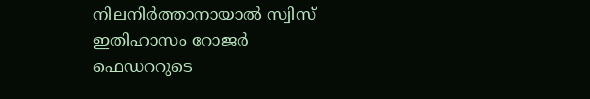നിലനിര്‍ത്താനായാല്‍ സ്വിസ് ഇതിഹാസം റോജര്‍ ഫെഡററുടെ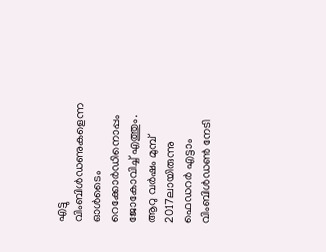എട്ടു വിംബിള്‍ഡണുകളെന്ന ഓള്‍ടൈം റെക്കോര്‍ഡിനൊപ്പം ജോകോവിച്ച് എത്തും. ആറു വര്‍ഷം മുമ്പ് 2017ലായിരുന്നു ഫെഡറര്‍ എട്ടാം വിംബിള്‍ഡണ്‍ നേടി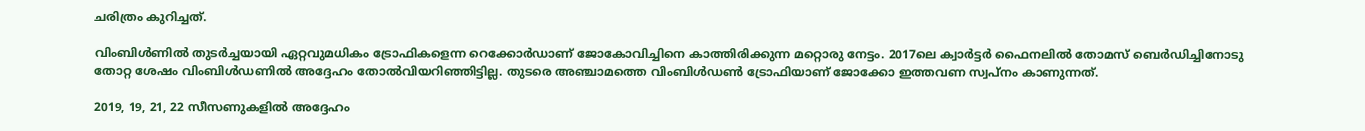ചരിത്രം കുറിച്ചത്.

വിംബിള്‍ണില്‍ തുടര്‍ച്ചയായി ഏറ്റവുമധികം ട്രോഫികളെന്ന റെക്കോര്‍ഡാണ് ജോകോവിച്ചിനെ കാത്തിരിക്കുന്ന മറ്റൊരു നേട്ടം. 2017ലെ ക്വാര്‍ട്ടര്‍ ഫൈനലില്‍ തോമസ് ബെര്‍ഡിച്ചിനോടു തോറ്റ ശേഷം വിംബിള്‍ഡണില്‍ അദ്ദേഹം തോല്‍വിയറിഞ്ഞിട്ടില്ല. തുടരെ അഞ്ചാമത്തെ വിംബിള്‍ഡണ്‍ ട്രോഫിയാണ് ജോക്കോ ഇത്തവണ സ്വപ്‌നം കാണുന്നത്.

2019, 19, 21, 22 സീസണുകളില്‍ അദ്ദേഹം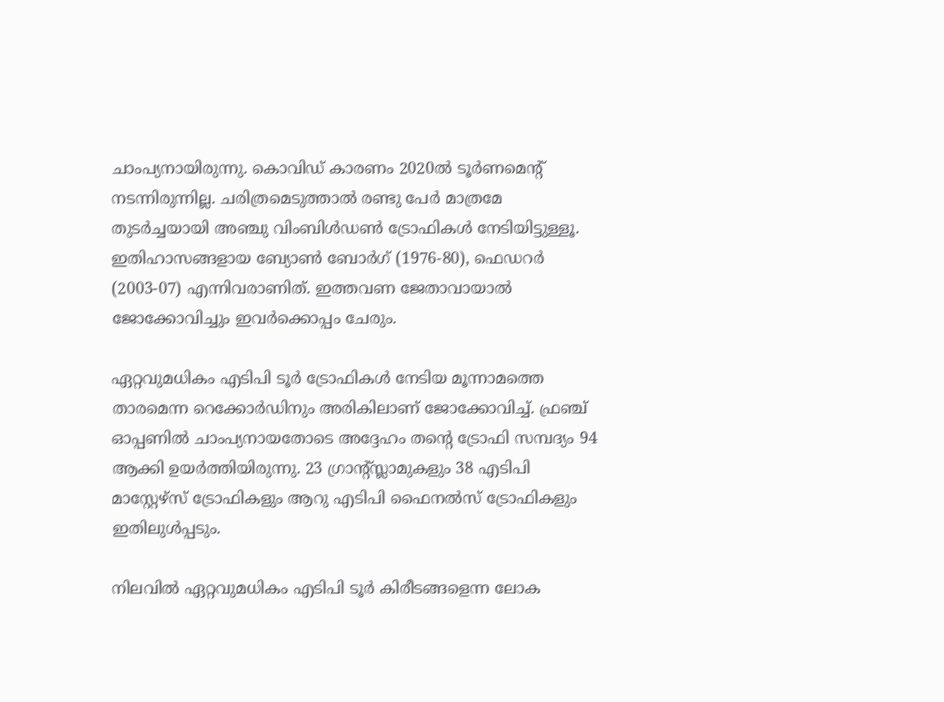ചാംപ്യനായിരുന്നു. കൊവിഡ് കാരണം 2020ല്‍ ടൂര്‍ണമെന്റ് നടന്നിരുന്നില്ല. ചരിത്രമെടുത്താല്‍ രണ്ടു പേര്‍ മാത്രമേ തുടര്‍ച്ചയായി അഞ്ചു വിംബിള്‍ഡണ്‍ ട്രോഫികള്‍ നേടിയിട്ടുള്ളൂ. ഇതിഹാസങ്ങളായ ബ്യോണ്‍ ബോര്‍ഗ് (1976-80), ഫെഡറര്‍ (2003-07) എന്നിവരാണിത്. ഇത്തവണ ജേതാവായാല്‍ ജോക്കോവിച്ചും ഇവര്‍ക്കൊപ്പം ചേരും.

ഏറ്റവുമധികം എടിപി ടൂര്‍ ട്രോഫികള്‍ നേടിയ മൂന്നാമത്തെ താരമെന്ന റെക്കോര്‍ഡിനും അരികിലാണ് ജോക്കോവിച്ച്. ഫ്രഞ്ച് ഓപ്പണില്‍ ചാംപ്യനായതോടെ അദ്ദേഹം തന്റെ ട്രോഫി സമ്പദ്യം 94 ആക്കി ഉയര്‍ത്തിയിരുന്നു. 23 ഗ്രാന്റ്സ്ലാമുകളും 38 എടിപി മാസ്റ്റേഴ്‌സ് ട്രോഫികളും ആറു എടിപി ഫൈനല്‍സ് ട്രോഫികളും ഇതിലുള്‍പ്പടും.

നിലവില്‍ ഏറ്റവുമധികം എടിപി ടൂര്‍ കിരീടങ്ങളെന്ന ലോക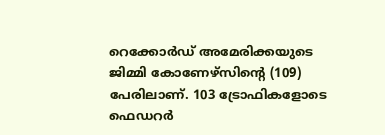റെക്കോര്‍ഡ് അമേരിക്കയുടെ ജിമ്മി കോണേഴ്‌സിന്റെ (109) പേരിലാണ്. 103 ട്രോഫികളോടെ ഫെഡറര്‍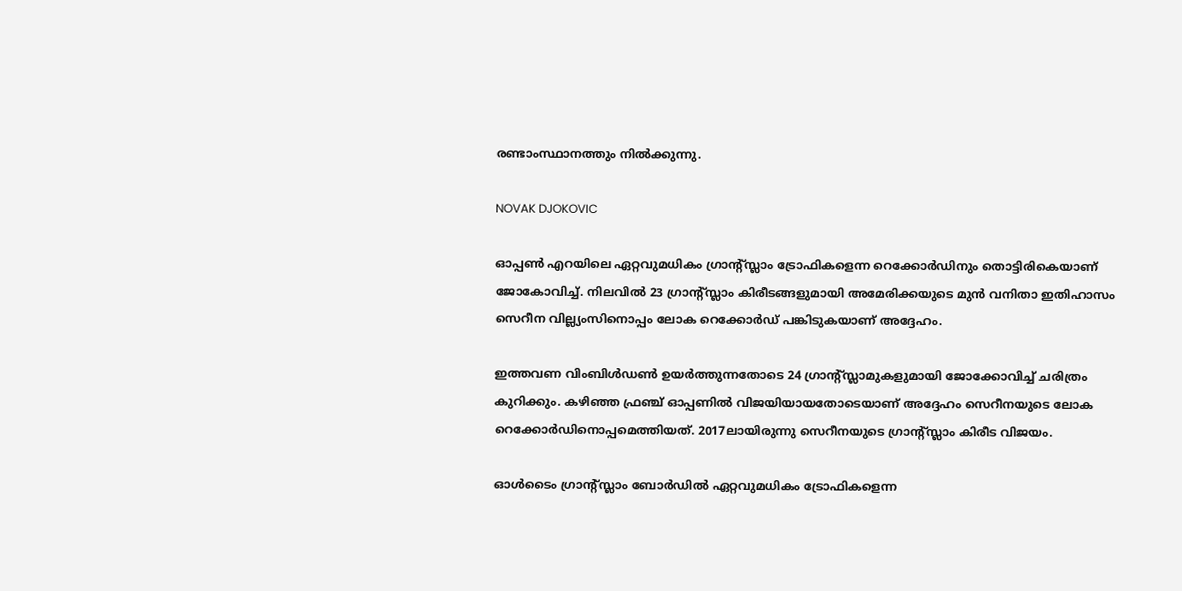രണ്ടാംസ്ഥാനത്തും നില്‍ക്കുന്നു.

NOVAK DJOKOVIC

ഓപ്പണ്‍ എറയിലെ ഏറ്റവുമധികം ഗ്രാന്റ്സ്ലാം ട്രോഫികളെന്ന റെക്കോര്‍ഡിനും തൊട്ടിരികെയാണ് ജോകോവിച്ച്. നിലവില്‍ 23 ഗ്രാന്റ്സ്ലാം കിരീടങ്ങളുമായി അമേരിക്കയുടെ മുന്‍ വനിതാ ഇതിഹാസം സെറീന വില്ല്യംസിനൊപ്പം ലോക റെക്കോര്‍ഡ് പങ്കിടുകയാണ് അദ്ദേഹം.

ഇത്തവണ വിംബിള്‍ഡണ്‍ ഉയര്‍ത്തുന്നതോടെ 24 ഗ്രാന്റ്സ്ലാമുകളുമായി ജോക്കോവിച്ച് ചരിത്രം കുറിക്കും. കഴിഞ്ഞ ഫ്രഞ്ച് ഓപ്പണില്‍ വിജയിയായതോടെയാണ് അദ്ദേഹം സെറീനയുടെ ലോക റെക്കോര്‍ഡിനൊപ്പമെത്തിയത്. 2017ലായിരുന്നു സെറീനയുടെ ഗ്രാന്റ്സ്ലാം കിരീട വിജയം.

ഓള്‍ടൈം ഗ്രാന്‍റ്സ്ലാം ബോര്‍ഡില്‍ ഏറ്റവുമധികം ട്രോഫികളെന്ന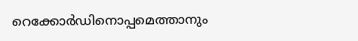റെക്കോര്‍ഡിനൊപ്പമെത്താനും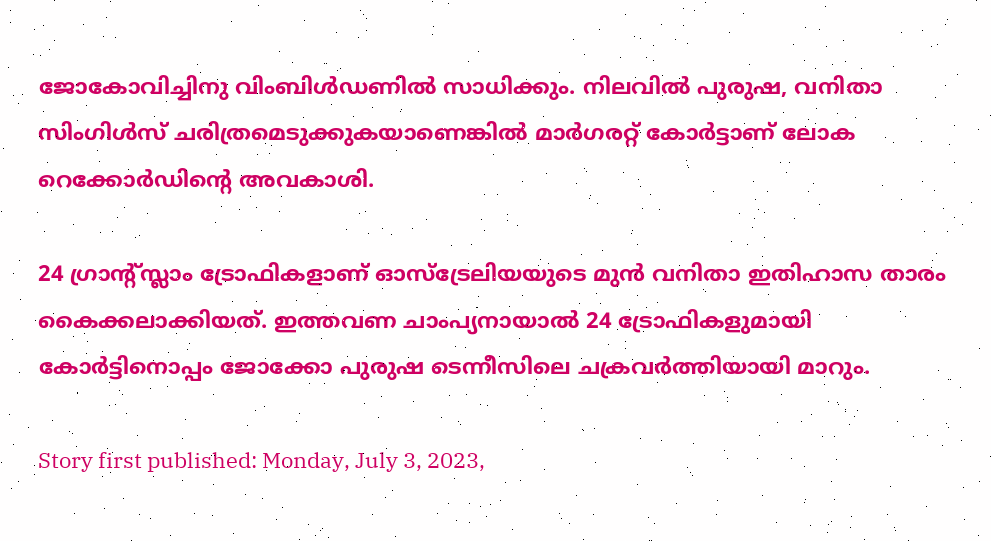ജോകോവിച്ചിനു വിംബിള്‍ഡണില്‍ സാധിക്കും. നിലവില്‍ പുരുഷ, വനിതാ സിംഗിള്‍സ് ചരിത്രമെടുക്കുകയാണെങ്കില്‍ മാര്‍ഗരറ്റ് കോര്‍ട്ടാണ് ലോക റെക്കോര്‍ഡിന്റെ അവകാശി.

24 ഗ്രാന്റ്സ്ലാം ട്രോഫികളാണ് ഓസ്‌ട്രേലിയയുടെ മുന്‍ വനിതാ ഇതിഹാസ താരം കൈക്കലാക്കിയത്. ഇത്തവണ ചാംപ്യനായാല്‍ 24 ട്രോഫികളുമായി കോര്‍ട്ടിനൊപ്പം ജോക്കോ പുരുഷ ടെന്നീസിലെ ചക്രവര്‍ത്തിയായി മാറും.

Story first published: Monday, July 3, 2023,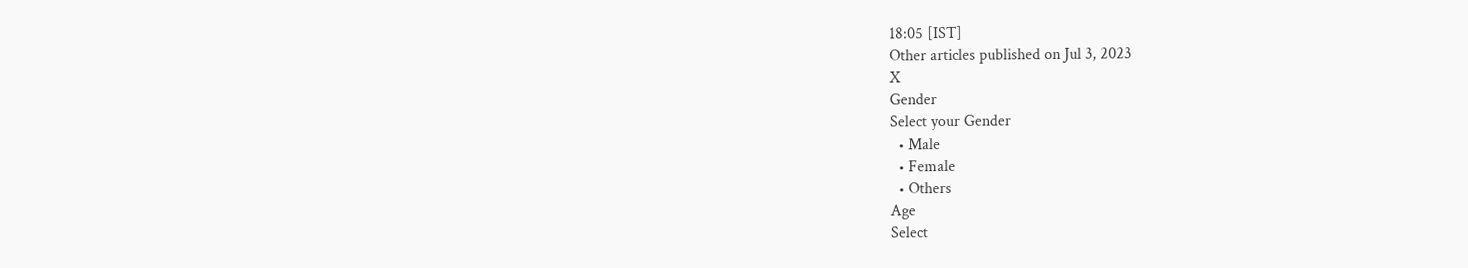18:05 [IST]
Other articles published on Jul 3, 2023
X
Gender
Select your Gender
  • Male
  • Female
  • Others
Age
Select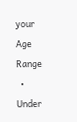your Age Range
  • Under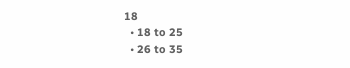18
  • 18 to 25
  • 26 to 35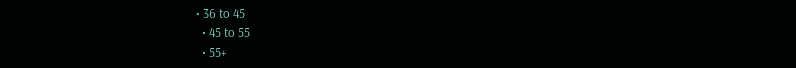• 36 to 45
  • 45 to 55
  • 55+